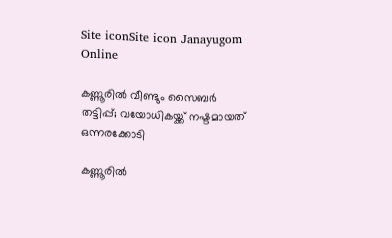Site iconSite icon Janayugom Online

കണ്ണൂരില്‍ വീണ്ടും സൈബര്‍ തട്ടിപ്പ്; വയോധികയ്ക്ക് നഷ്ടമായത് ഒന്നരക്കോടി

കണ്ണൂരില്‍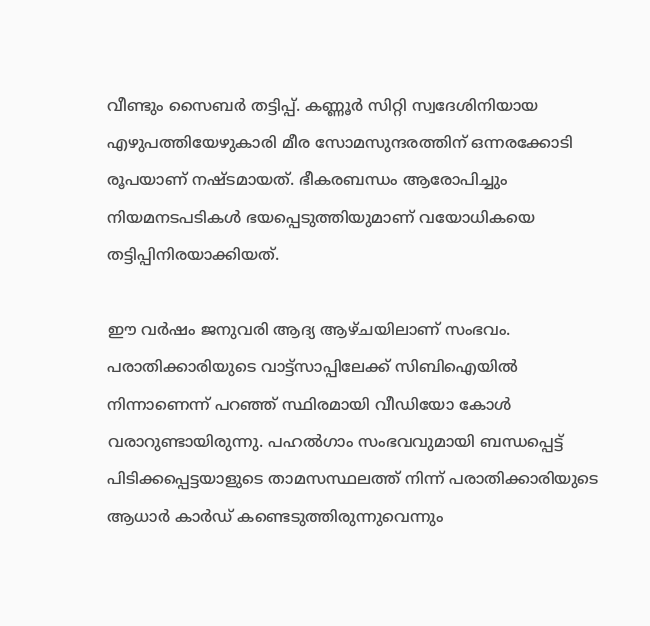വീണ്ടും സൈബര്‍ തട്ടിപ്പ്. കണ്ണൂര്‍ സിറ്റി സ്വദേശിനിയായ എഴുപത്തിയേഴുകാരി മീര സോമസുന്ദരത്തിന് ഒന്നരക്കോടി രൂപയാണ് നഷ്ടമായത്. ഭീകരബന്ധം ആരോപിച്ചും നിയമനടപടികള്‍ ഭയപ്പെടുത്തിയുമാണ് വയോധികയെ തട്ടിപ്പിനിരയാക്കിയത്.

ഈ വര്‍ഷം ജനുവരി ആദ്യ ആഴ്ചയിലാണ് സംഭവം. പരാതിക്കാരിയുടെ വാട്ട്‌സാപ്പിലേക്ക് സിബിഐയില്‍ നിന്നാണെന്ന് പറഞ്ഞ് സ്ഥിരമായി വീഡിയോ കോള്‍ വരാറുണ്ടായിരുന്നു. പഹല്‍ഗാം സംഭവവുമായി ബന്ധപ്പെട്ട് പിടിക്കപ്പെട്ടയാളുടെ താമസസ്ഥലത്ത് നിന്ന് പരാതിക്കാരിയുടെ ആധാര്‍ കാര്‍ഡ് കണ്ടെടുത്തിരുന്നുവെന്നും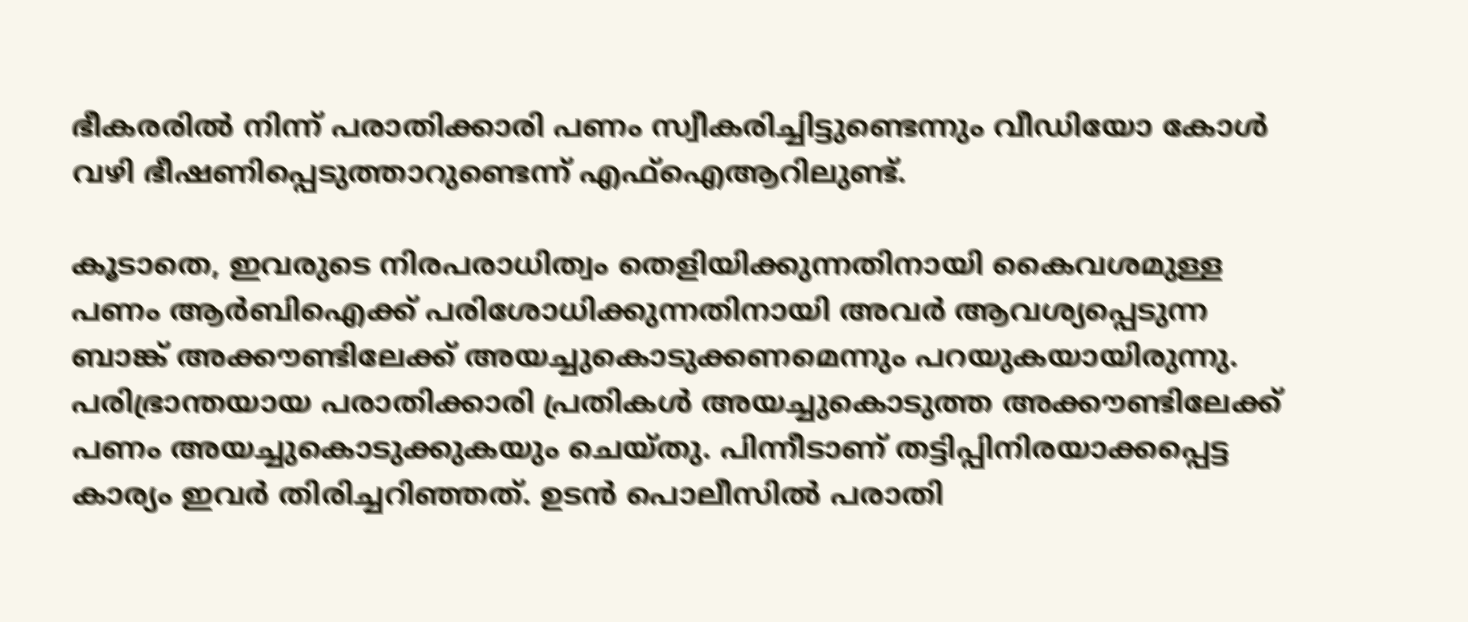ഭീകരരില്‍ നിന്ന് പരാതിക്കാരി പണം സ്വീകരിച്ചിട്ടുണ്ടെന്നും വീഡിയോ കോള്‍ വഴി ഭീഷണിപ്പെടുത്താറുണ്ടെന്ന് എഫ്‌ഐആറിലുണ്ട്.

കൂടാതെ, ഇവരുടെ നിരപരാധിത്വം തെളിയിക്കുന്നതിനായി കൈവശമുള്ള പണം ആര്‍ബിഐക്ക് പരിശോധിക്കുന്നതിനായി അവര്‍ ആവശ്യപ്പെടുന്ന ബാങ്ക് അക്കൗണ്ടിലേക്ക് അയച്ചുകൊടുക്കണമെന്നും പറയുകയായിരുന്നു. പരിഭ്രാന്തയായ പരാതിക്കാരി പ്രതികള്‍ അയച്ചുകൊടുത്ത അക്കൗണ്ടിലേക്ക് പണം അയച്ചുകൊടുക്കുകയും ചെയ്തു. പിന്നീടാണ് തട്ടിപ്പിനിരയാക്കപ്പെട്ട കാര്യം ഇവര്‍ തിരിച്ചറിഞ്ഞത്. ഉടന്‍ പൊലീസില്‍ പരാതി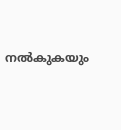നല്‍കുകയും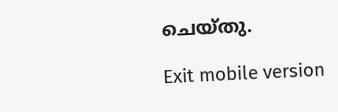ചെയ്തു.

Exit mobile version